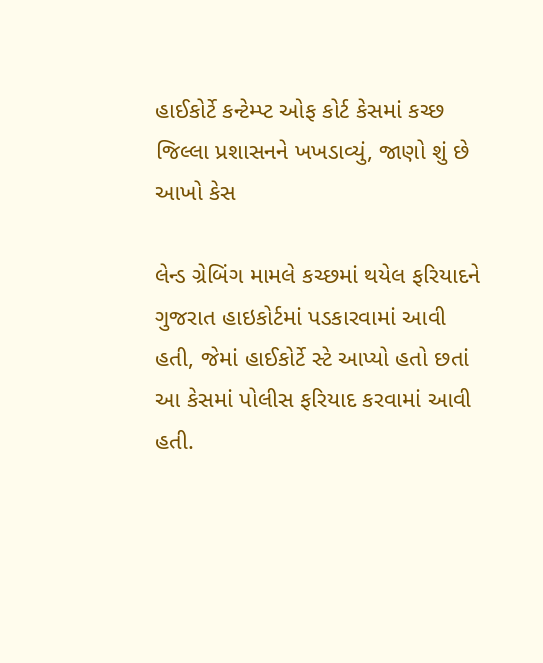હાઈકોર્ટે કન્ટેમ્પ્ટ ઓફ કોર્ટ કેસમાં કચ્છ જિલ્લા પ્રશાસનને ખખડાવ્યું, જાણો શું છે આખો કેસ

લેન્ડ ગ્રેબિંગ મામલે કચ્છમાં થયેલ ફરિયાદને ગુજરાત હાઇકોર્ટમાં પડકારવામાં આવી હતી, જેમાં હાઈકોર્ટે સ્ટે આપ્યો હતો છતાં આ કેસમાં પોલીસ ફરિયાદ કરવામાં આવી હતી.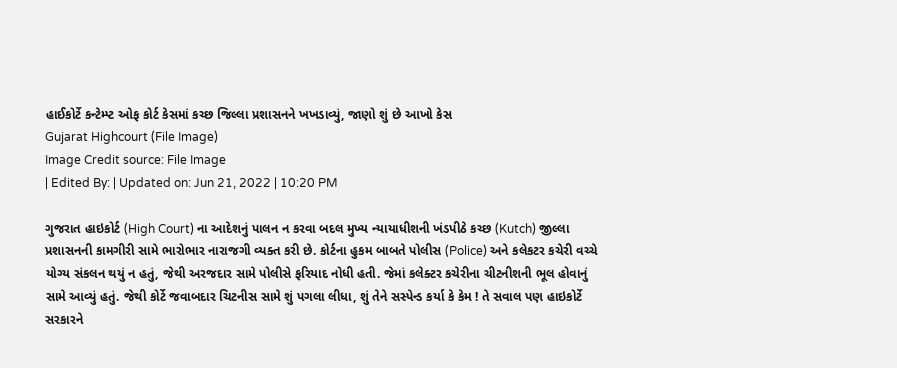હાઈકોર્ટે કન્ટેમ્પ્ટ ઓફ કોર્ટ કેસમાં કચ્છ જિલ્લા પ્રશાસનને ખખડાવ્યું, જાણો શું છે આખો કેસ
Gujarat Highcourt (File Image)
Image Credit source: File Image
| Edited By: | Updated on: Jun 21, 2022 | 10:20 PM

ગુજરાત હાઇકોર્ટ (High Court) ના આદેશનું પાલન ન કરવા બદલ મુખ્ય ન્યાયાધીશની ખંડપીઠે કચ્છ (Kutch) જીલ્લા પ્રશાસનની કામગીરી સામે ભારોભાર નારાજગી વ્યક્ત કરી છે. કોર્ટના હુકમ બાબતે પોલીસ (Police) અને કલેકટર કચેરી વચ્ચે યોગ્ય સંકલન થયું ન હતું, જેથી અરજદાર સામે પોલીસે ફરિયાદ નોધી હતી. જેમાં કલેક્ટર કચેરીના ચીટનીશની ભૂલ હોવાનું સામે આવ્યું હતું. જેથી કોર્ટે જવાબદાર ચિટનીસ સામે શું પગલા લીધા, શું તેને સસ્પેન્ડ કર્યા કે કેમ ! તે સવાલ પણ હાઇકોર્ટે સરકારને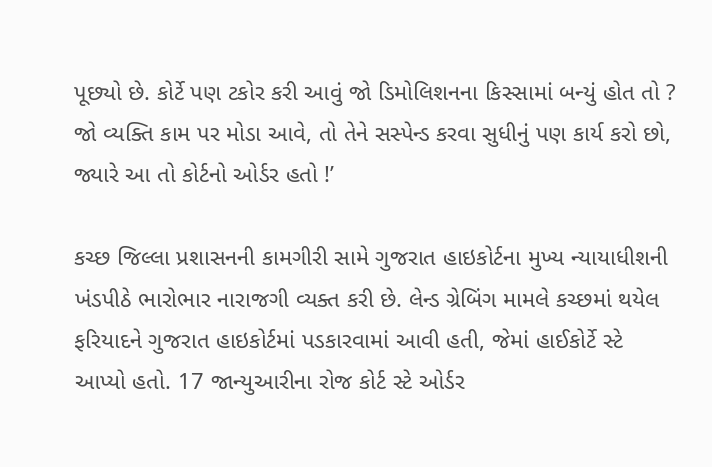પૂછ્યો છે. કોર્ટે પણ ટકોર કરી આવું જો ડિમોલિશનના કિસ્સામાં બન્યું હોત તો ? જો વ્યક્તિ કામ પર મોડા આવે, તો તેને સસ્પેન્ડ કરવા સુધીનું પણ કાર્ય કરો છો, જ્યારે આ તો કોર્ટનો ઓર્ડર હતો !’

કચ્છ જિલ્લા પ્રશાસનની કામગીરી સામે ગુજરાત હાઇકોર્ટના મુખ્ય ન્યાયાધીશની ખંડપીઠે ભારોભાર નારાજગી વ્યક્ત કરી છે. લેન્ડ ગ્રેબિંગ મામલે કચ્છમાં થયેલ ફરિયાદને ગુજરાત હાઇકોર્ટમાં પડકારવામાં આવી હતી, જેમાં હાઈકોર્ટે સ્ટે આપ્યો હતો. 17 જાન્યુઆરીના રોજ કોર્ટ સ્ટે ઓર્ડર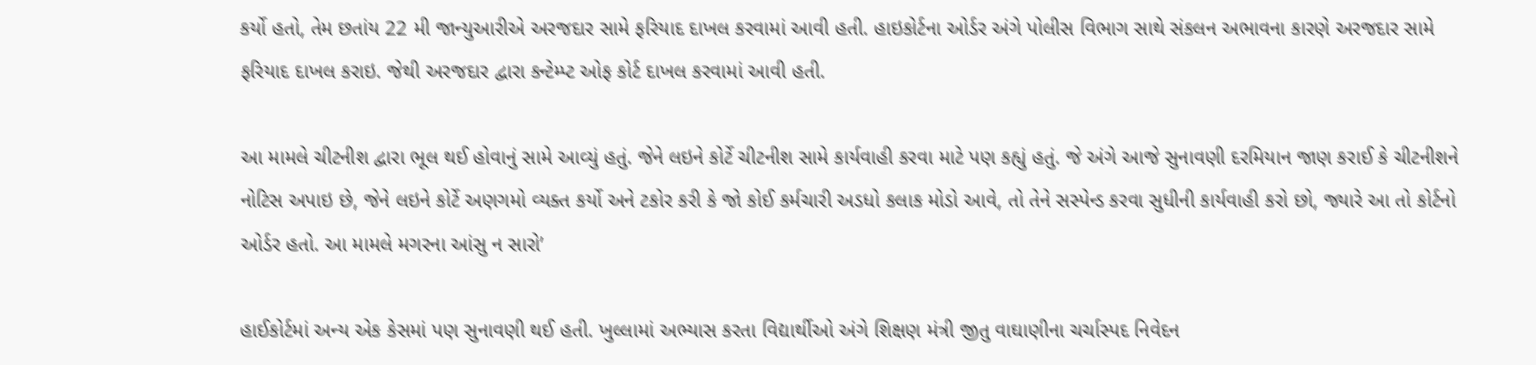કર્યો હતો, તેમ છતાંય 22 મી જાન્યુઆરીએ અરજદાર સામે ફરિયાદ દાખલ કરવામાં આવી હતી. હાઇકોર્ટના ઓર્ડર અંગે પોલીસ વિભાગ સાથે સંકલન અભાવના કારણે અરજદાર સામે ફરિયાદ દાખલ કરાઇ. જેથી અરજદાર દ્વારા કન્ટેમ્પ્ટ ઓફ કોર્ટ દાખલ કરવામાં આવી હતી.

આ મામલે ચીટનીશ દ્વારા ભૂલ થઈ હોવાનું સામે આવ્યું હતું. જેને લઇને કોર્ટે ચીટનીશ સામે કાર્યવાહી કરવા માટે પણ કહ્યું હતું. જે અંગે આજે સુનાવણી દરમિયાન જાણ કરાઈ કે ચીટનીશને નોટિસ અપાઇ છે, જેને લઇને કોર્ટે અણગમો વ્યક્ત કર્યો અને ટકોર કરી કે જો કોઈ કર્મચારી અડધો કલાક મોડો આવે, તો તેને સસ્પેન્ડ કરવા સુધીની કાર્યવાહી કરો છો, જ્યારે આ તો કોર્ટનો ઓર્ડર હતો. આ મામલે મગરના આંસુ ન સારો’

હાઈકોર્ટમાં અન્ય એક કેસમાં પણ સુનાવણી થઈ હતી. ખુલ્લામાં અભ્યાસ કરતા વિદ્યાર્થીઓ અંગે શિક્ષણ મંત્રી જીતુ વાઘાણીના ચર્ચાસ્પદ નિવેદન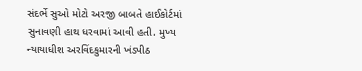સંદર્ભે સુઓ મોટો અરજી બાબતે હાઈકોર્ટમાં સુનાવણી હાથ ધરવામાં આવી હતી. મુખ્ય ન્યાયાધીશ અરવિંદકુમારની ખંડપીઠ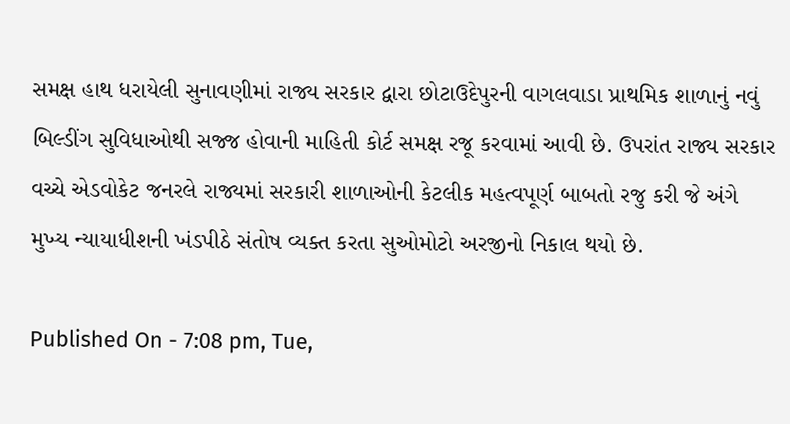સમક્ષ હાથ ધરાયેલી સુનાવણીમાં રાજ્ય સરકાર દ્વારા છોટાઉદેપુરની વાગલવાડા પ્રાથમિક શાળાનું નવું બિલ્ડીંગ સુવિધાઓથી સજ્જ હોવાની માહિતી કોર્ટ સમક્ષ રજૂ કરવામાં આવી છે. ઉપરાંત રાજ્ય સરકાર વચ્ચે એડવોકેટ જનરલે રાજ્યમાં સરકારી શાળાઓની કેટલીક મહત્વપૂર્ણ બાબતો રજુ કરી જે અંગે મુખ્ય ન્યાયાધીશની ખંડપીઠે સંતોષ વ્યક્ત કરતા સુઓમોટો અરજીનો નિકાલ થયો છે.

Published On - 7:08 pm, Tue,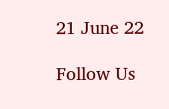21 June 22

Follow Us